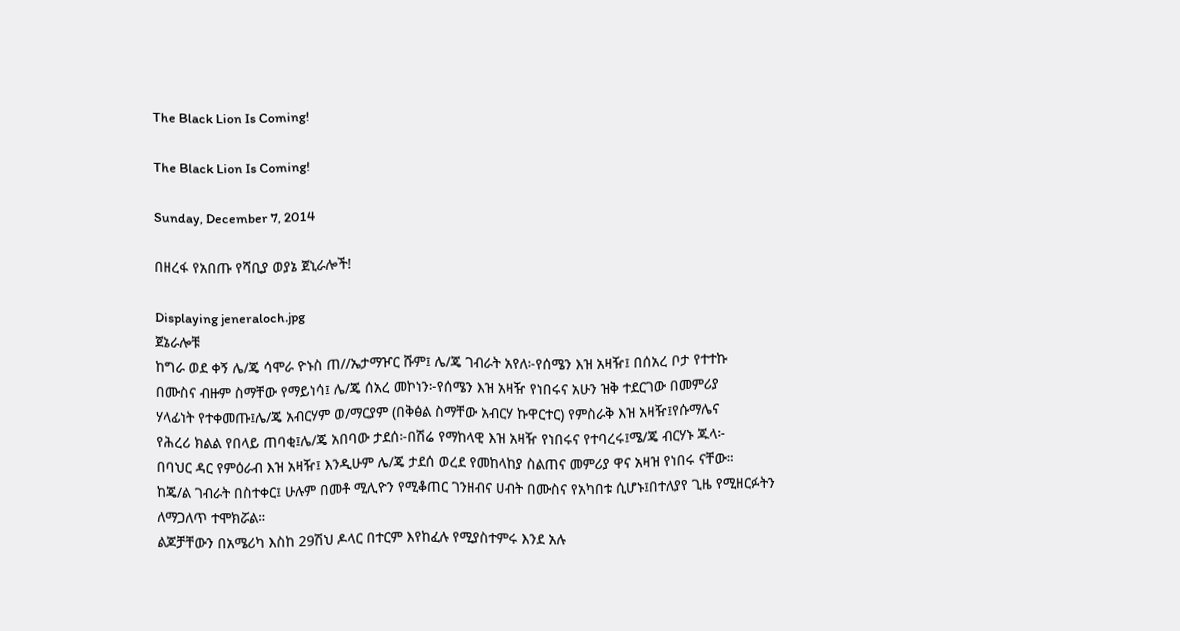The Black Lion Is Coming!

The Black Lion Is Coming!

Sunday, December 7, 2014

በዘረፋ የአበጡ የሻቢያ ወያኔ ጀኒራሎች!

Displaying jeneraloch.jpg
ጀኔራሎቹ
ከግራ ወደ ቀኝ ሌ/ጄ ሳሞራ ዮኑስ ጠ//ኤታማዦር ሹም፤ ሌ/ጄ ገብራት አየለ፦የሰሜን እዝ አዛዥ፤ በሰአረ ቦታ የተተኩ
በሙስና ብዙም ስማቸው የማይነሳ፤ ሌ/ጄ ሰአረ መኮነን፦የሰሜን እዝ አዛዥ የነበሩና አሁን ዝቅ ተደርገው በመምሪያ
ሃላፊነት የተቀመጡ፤ሌ/ጄ አብርሃም ወ/ማርያም (በቅፅል ስማቸው አብርሃ ኩዋርተር) የምስራቅ እዝ አዛዥ፤የሱማሌና
የሕረሪ ክልል የበላይ ጠባቂ፤ሌ/ጄ አበባው ታደሰ፦በሽሬ የማከላዊ እዝ አዛዥ የነበሩና የተባረሩ፤ሜ/ጄ ብርሃኑ ጁላ፦
በባህር ዳር የምዕራብ እዝ አዛዥ፤ እንዲሁም ሌ/ጄ ታደሰ ወረደ የመከላከያ ስልጠና መምሪያ ዋና አዛዝ የነበሩ ናቸው።
ከጄ/ል ገብራት በስተቀር፤ ሁሉም በመቶ ሚሊዮን የሚቆጠር ገንዘብና ሀብት በሙስና የአካበቱ ሲሆኑ፤በተለያየ ጊዜ የሚዘርፉትን
ለማጋለጥ ተሞክሯል።
ልጆቻቸውን በአሜሪካ እስከ 29ሽህ ዶላር በተርም እየከፈሉ የሚያስተምሩ እንደ አሉ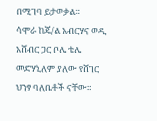በሚገባ ይታወቃል።
ሳሞራ ከጄ/ል አብርሃና ወዲ አሸብር ጋር ቦሌ ቴሌ መድሃኒለም ያለው የሸገር ህንፃ ባለቤቶች ናቸው።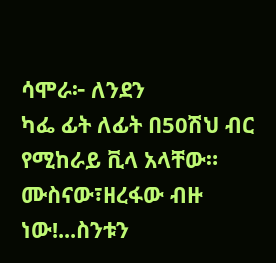ሳሞራ፦ ለንደን
ካፌ ፊት ለፊት በ50ሽህ ብር የሚከራይ ቪላ አላቸው። ሙስናው፣ዘረፋው ብዙ ነው!...ስንቱን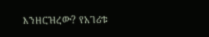እንዘርዝረው? የአገሪቱ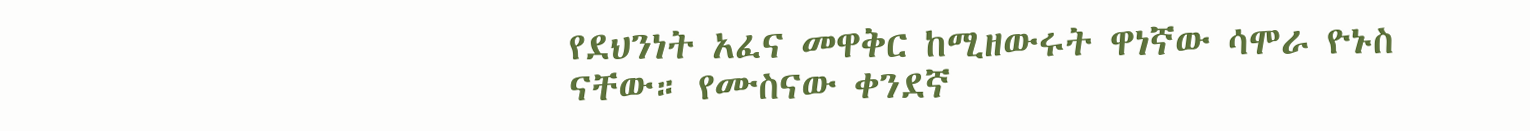የደህንነት አፈና መዋቅር ከሚዘውሩት ዋነኛው ሳሞራ ዮኑስ ናቸው። የሙስናው ቀንደኛ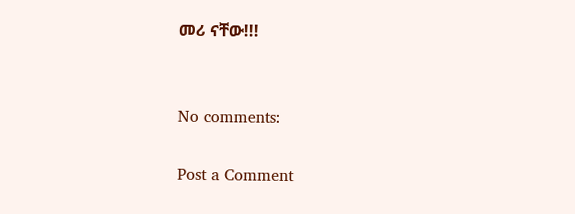መሪ ናቸው!!!


No comments:

Post a Comment